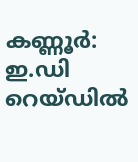കണ്ണൂർ: ഇ.ഡി റെയ്ഡിൽ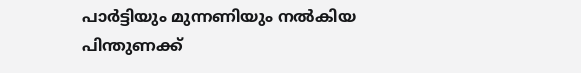പാർട്ടിയും മുന്നണിയും നൽകിയ പിന്തുണക്ക്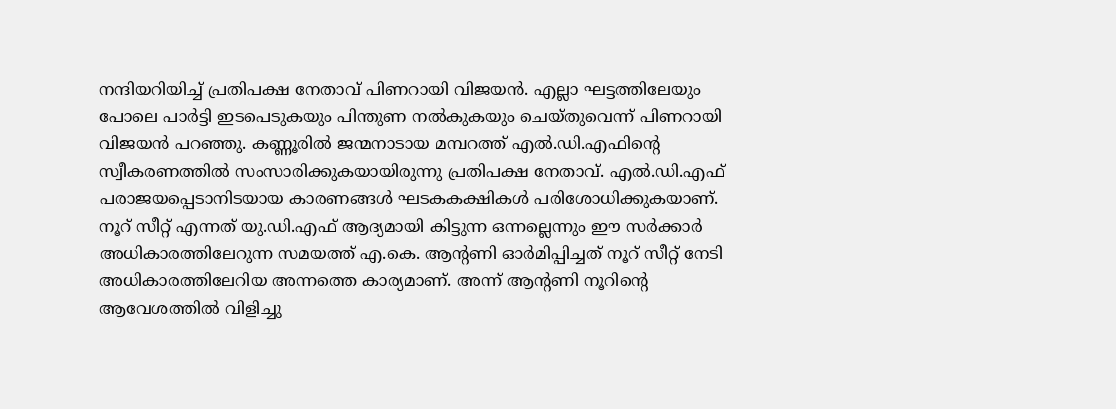നന്ദിയറിയിച്ച് പ്രതിപക്ഷ നേതാവ് പിണറായി വിജയൻ. എല്ലാ ഘട്ടത്തിലേയും പോലെ പാർട്ടി ഇടപെടുകയും പിന്തുണ നൽകുകയും ചെയ്തുവെന്ന് പിണറായി വിജയൻ പറഞ്ഞു. കണ്ണൂരിൽ ജന്മനാടായ മമ്പറത്ത് എൽ.ഡി.എഫിന്റെ സ്വീകരണത്തിൽ സംസാരിക്കുകയായിരുന്നു പ്രതിപക്ഷ നേതാവ്. എൽ.ഡി.എഫ് പരാജയപ്പെടാനിടയായ കാരണങ്ങൾ ഘടകകക്ഷികൾ പരിശോധിക്കുകയാണ്. നൂറ് സീറ്റ് എന്നത് യു.ഡി.എഫ് ആദ്യമായി കിട്ടുന്ന ഒന്നല്ലെന്നും ഈ സർക്കാർ അധികാരത്തിലേറുന്ന സമയത്ത് എ.കെ. ആന്റണി ഓർമിപ്പിച്ചത് നൂറ് സീറ്റ് നേടി അധികാരത്തിലേറിയ അന്നത്തെ കാര്യമാണ്. അന്ന് ആന്റണി നൂറിന്റെ ആവേശത്തിൽ വിളിച്ചു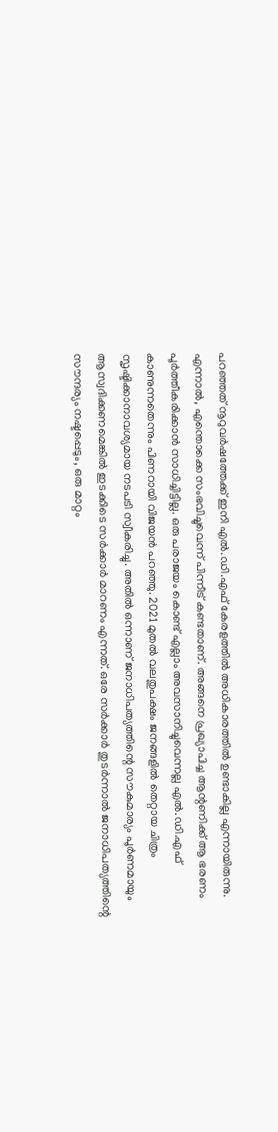പറഞ്ഞത് നൂറുവർഷത്തേക്ക് ഇനി എൽ.ഡി.എഫ് കേരളത്തിൽ അധികാരത്തിൽ ഉണ്ടാകില്ല എന്നായിരുന്നു. എന്നാൽ, എന്തൊക്കെ സംഭവിച്ചുവെന്ന് പിന്നീട് കണ്ടതാണ്. അങ്ങനെ പ്രഖ്യാപിച്ച ആന്റണിക്ക് ആ ഭരണം പൂർത്തീകരിക്കാൻ സാധിച്ചിട്ടില്ല. ഒരു പരാജയം കൊണ്ട് എല്ലാം അവസാനിച്ചുവെന്നല്ല എൽ.ഡി.എഫ് കാണുന്നതെന്നും പിണറായി വിജയൻ പറഞ്ഞു. 2021 മുതൽ വലതുപക്ഷം ജനങ്ങളിൽ തെറ്റായ ചിത്രം സൃഷ്ടിക്കാനാവശ്യമായ നടപടി സ്വീകരിച്ചു. അതിൽ ഒന്നാണ് ജനാധിപത്യത്തിന്റെ സൗകുമാര്യം പൂർണമായും ആസ്വദിക്കണമെങ്കിൽ ഇടക്കിടെ സർക്കാർ മാറണം എന്നത്. ഒരേ സർക്കാർ തുടർന്നാൽ ജനാധിപത്യത്തിന്റെ സൗന്ദര്യം നഷ്ടപ്പെടും, ഒരു മാറ്റം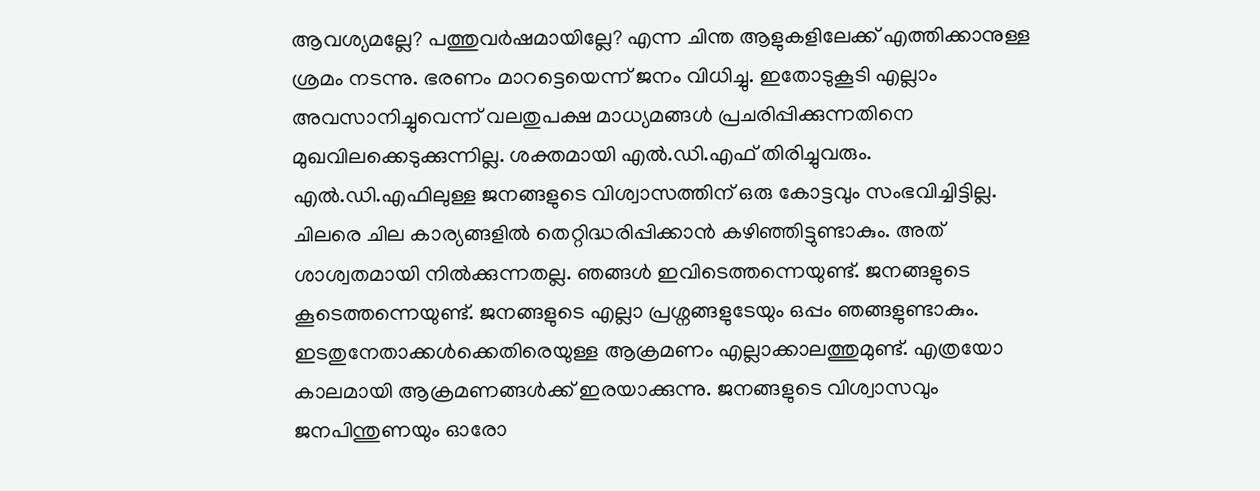ആവശ്യമല്ലേ? പത്തുവർഷമായില്ലേ? എന്ന ചിന്ത ആളുകളിലേക്ക് എത്തിക്കാനുള്ള ശ്രമം നടന്നു. ഭരണം മാറട്ടെയെന്ന് ജനം വിധിച്ചു. ഇതോടുകൂടി എല്ലാം അവസാനിച്ചുവെന്ന് വലതുപക്ഷ മാധ്യമങ്ങൾ പ്രചരിപ്പിക്കുന്നതിനെ മുഖവിലക്കെടുക്കുന്നില്ല. ശക്തമായി എൽ.ഡി.എഫ് തിരിച്ചുവരും. എൽ.ഡി.എഫിലുള്ള ജനങ്ങളുടെ വിശ്വാസത്തിന് ഒരു കോട്ടവും സംഭവിച്ചിട്ടില്ല. ചിലരെ ചില കാര്യങ്ങളിൽ തെറ്റിദ്ധരിപ്പിക്കാൻ കഴിഞ്ഞിട്ടുണ്ടാകും. അത് ശാശ്വതമായി നിൽക്കുന്നതല്ല. ഞങ്ങൾ ഇവിടെത്തന്നെയുണ്ട്. ജനങ്ങളുടെ കൂടെത്തന്നെയുണ്ട്. ജനങ്ങളുടെ എല്ലാ പ്രശ്നങ്ങളുടേയും ഒപ്പം ഞങ്ങളുണ്ടാകും. ഇടതുനേതാക്കൾക്കെതിരെയുള്ള ആക്രമണം എല്ലാക്കാലത്തുമുണ്ട്. എത്രയോ കാലമായി ആക്രമണങ്ങൾക്ക് ഇരയാക്കുന്നു. ജനങ്ങളുടെ വിശ്വാസവും ജനപിന്തുണയും ഓരോ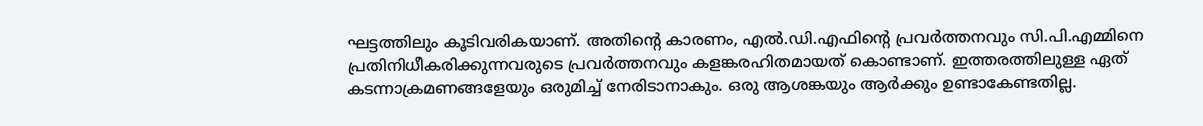ഘട്ടത്തിലും കൂടിവരികയാണ്. അതിന്റെ കാരണം, എൽ.ഡി.എഫിന്റെ പ്രവർത്തനവും സി.പി.എമ്മിനെ പ്രതിനിധീകരിക്കുന്നവരുടെ പ്രവർത്തനവും കളങ്കരഹിതമായത് കൊണ്ടാണ്. ഇത്തരത്തിലുള്ള ഏത് കടന്നാക്രമണങ്ങളേയും ഒരുമിച്ച് നേരിടാനാകും. ഒരു ആശങ്കയും ആർക്കും ഉണ്ടാകേണ്ടതില്ല.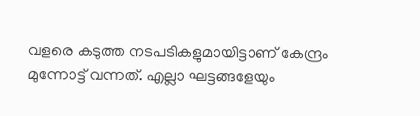വളരെ കടുത്ത നടപടികളുമായിട്ടാണ് കേന്ദ്രം മുന്നോട്ട് വന്നത്. എല്ലാ ഘട്ടങ്ങളേയും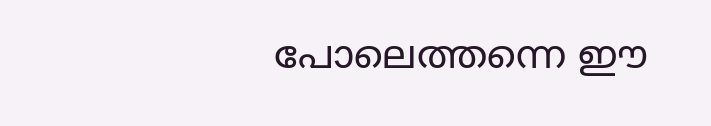പോലെത്തന്നെ ഈ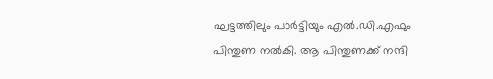ഘട്ടത്തിലും പാർട്ടിയും എൽ.ഡി.എഫും പിന്തുണ നൽകി. ആ പിന്തുണക്ക് നന്ദി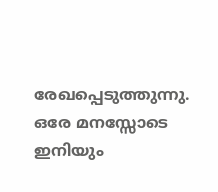രേഖപ്പെടുത്തുന്നു. ഒരേ മനസ്സോടെ ഇനിയും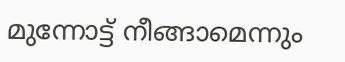മുന്നോട്ട് നീങ്ങാമെന്നും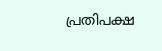പ്രതിപക്ഷ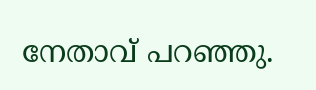നേതാവ് പറഞ്ഞു.